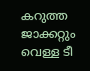കറുത്ത ജാക്കറ്റും വെള്ള ടീ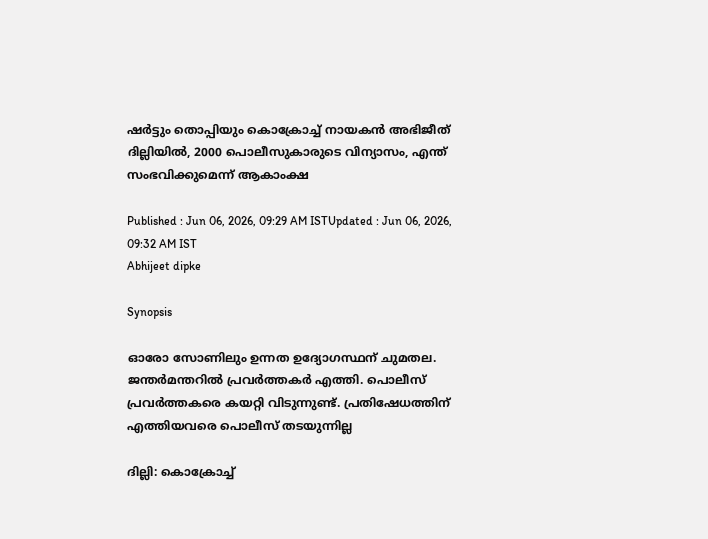ഷർട്ടും തൊപ്പിയും കൊക്രോച്ച് നായകൻ അഭിജീത് ദില്ലിയിൽ, 2000 പൊലീസുകാരുടെ വിന്യാസം, എന്ത് സംഭവിക്കുമെന്ന് ആകാംക്ഷ

Published : Jun 06, 2026, 09:29 AM ISTUpdated : Jun 06, 2026, 09:32 AM IST
Abhijeet dipke

Synopsis

ഓരോ സോണിലും ഉന്നത ഉദ്യോഗസ്ഥന് ചുമതല. ജന്തർമന്തറിൽ പ്രവർത്തകർ എത്തി. പൊലീസ് പ്രവർത്തകരെ കയറ്റി വിടുന്നുണ്ട്. പ്രതിഷേധത്തിന് എത്തിയവരെ പൊലീസ് തടയുന്നില്ല

ദില്ലി: കൊക്രോച്ച്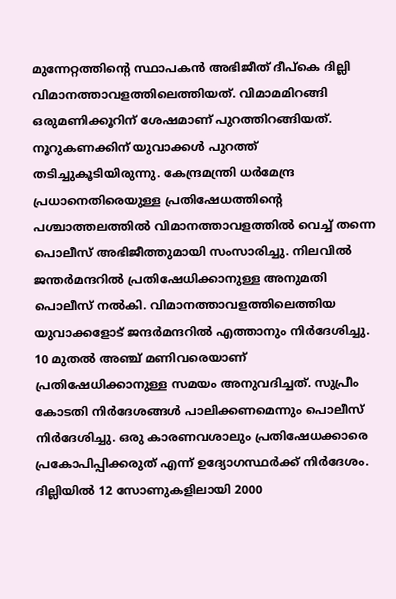മുന്നേറ്റത്തിന്റെ സ്ഥാപകൻ അഭിജീത് ദീപ്കെ ദില്ലി വിമാനത്താവളത്തിലെത്തിയത്. വിമാമമിറങ്ങി ഒരുമണിക്കൂറിന് ശേഷമാണ് പുറത്തിറങ്ങിയത്. നൂറുകണക്കിന് യുവാക്കൾ പുറത്ത് തടിച്ചുകൂടിയിരുന്നു. കേന്ദ്രമന്ത്രി ധർമേന്ദ്ര പ്രധാനെതിരെയുള്ള പ്രതിഷേധത്തിന്റെ പശ്ചാത്തലത്തിൽ വിമാനത്താവളത്തിൽ വെച്ച് തന്നെ പൊലീസ് അഭിജീത്തുമായി സംസാരിച്ചു. നിലവിൽ ജന്തർമന്ദറിൽ പ്രതിഷേധിക്കാനുള്ള അനുമതി പൊലീസ് നൽകി. വിമാനത്താവളത്തിലെത്തിയ യുവാക്കളോട് ജന്ദർമന്ദറിൽ എത്താനും നിർദേശിച്ചു. 10 മുതൽ അഞ്ച് മണിവരെയാണ് പ്രതിഷേധിക്കാനുള്ള സമയം അനുവദിച്ചത്. സുപ്രീം കോടതി നിർദേശങ്ങൾ പാലിക്കണമെന്നും പൊലീസ് നിർദേശിച്ചു. ഒരു കാരണവശാലും പ്രതിഷേധക്കാരെ പ്രകോപിപ്പിക്കരുത് എന്ന് ഉദ്യോഗസ്ഥർക്ക് നിർദേശം. ദില്ലിയിൽ 12 സോണുകളിലായി 2000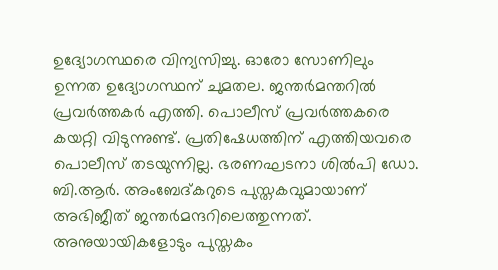ഉദ്യോഗസ്ഥരെ വിന്യസിച്ചു. ഓരോ സോണിലും ഉന്നത ഉദ്യോഗസ്ഥന് ചുമതല. ജന്തർമന്തറിൽ പ്രവർത്തകർ എത്തി. പൊലീസ് പ്രവർത്തകരെ കയറ്റി വിടുന്നുണ്ട്. പ്രതിഷേധത്തിന് എത്തിയവരെ പൊലീസ് തടയുന്നില്ല. ഭരണഘടനാ ശില്‍പി ഡോ. ബി.ആര്‍. അംബേദ്കറുടെ പുസ്തകവുമായാണ് അഭിജീത് ജന്തര്‍മന്ദറിലെത്തുന്നത്. അനുയായികളോടും പുസ്തകം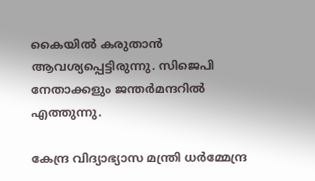കൈയില്‍ കരുതാന്‍ ആവശ്യപ്പെട്ടിരുന്നു. സിജെപി നേതാക്കളും ജന്തര്‍മന്ദറില്‍ എത്തുന്നു.

കേന്ദ്ര വിദ്യാഭ്യാസ മന്ത്രി ധർമ്മേന്ദ്ര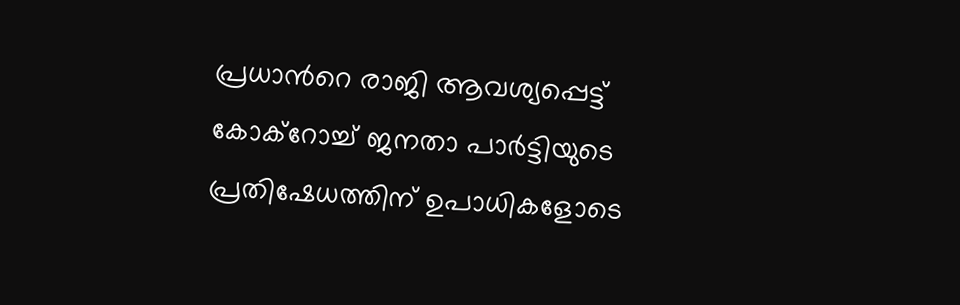പ്രധാൻറെ രാജി ആവശ്യപ്പെട്ട് കോക്റോച്ച് ജനതാ പാർട്ടിയുടെ പ്രതിഷേധത്തിന് ഉപാധികളോടെ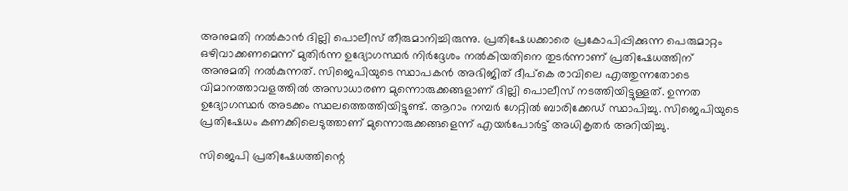അനുമതി നൽകാൻ ദില്ലി പൊലീസ് തീരുമാനിച്ചിരുന്നു. പ്രതിഷേധക്കാരെ പ്രകോപിപ്പിക്കുന്ന പെരുമാറ്റം ഒഴിവാക്കണമെന്ന് മുതിർന്ന ഉദ്യോഗസ്ഥർ നിർദ്ദേശം നൽകിയതിനെ തുടർന്നാണ് പ്രതിഷേധത്തിന് അനുമതി നൽകുന്നത്. സിജെപിയുടെ സ്ഥാപകൻ അഭിജിത് ദീപ്കെ രാവിലെ എത്തുന്നതോടെ വിമാനത്താവളത്തിൽ അസാധാരണ മുന്നൊരുക്കങ്ങളാണ് ദില്ലി പൊലീസ് നടത്തിയിട്ടുള്ളത്. ഉന്നത ഉദ്യോഗസ്ഥർ അടക്കം സ്ഥലത്തെത്തിയിട്ടുണ്ട്. ആറാം നമ്പർ ഗേറ്റിൽ ബാരിക്കേഡ് സ്ഥാപിച്ചു. സിജെപിയുടെ പ്രതിഷേധം കണക്കിലെടുത്താണ് മുന്നൊരുക്കങ്ങളെന്ന് എയർപോർട്ട് അധികൃതർ അറിയിച്ചു.

സിജെപി പ്രതിഷേധത്തിന്റെ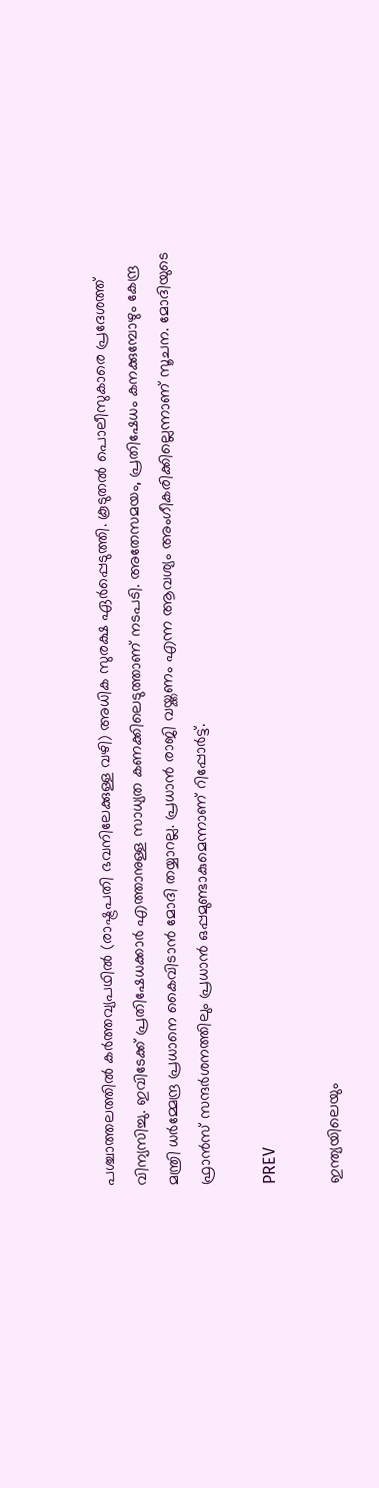പശ്ചാത്തലത്തിൽ കർത്തവ്യപഥിൽ (രാഷ്ട്രപതി ഭവനിലേക്കുള്ള വഴി) അധിക സുരക്ഷ ഏർപ്പെടുത്തി. കൂടുതൽ പൊലീസുകാരെ പ്രദേശത്ത് വിന്യസിച്ചു. ഇവിടേക്ക് പ്രതിഷേധക്കാർ എത്താനുള്ള സാധ്യത കണക്കിലെടുത്താണ് നടപടി. അതേസമയം, പ്രതിഷേധം കനക്കുമ്പോഴും കേന്ദ്ര മന്ത്രി ധർമ്മേന്ദ്ര പ്രധാനെ കൈവിടാൻ മോദി തയ്യാറല്ല. പ്രധാൻ രാജി വയ്ക്കണം എന്ന ആവശ്യം അംഗീകരിക്കില്ലെന്നാണ് സൂചന. മോദിയുടെ ഫ്രാൻസ് സന്ദർശനത്തിലും പ്രധാൻ ഒപ്പമുണ്ടാകുമെന്നാണ് റിപ്പോർട്ട്.

PREV

ഇന്ത്യയിലെയും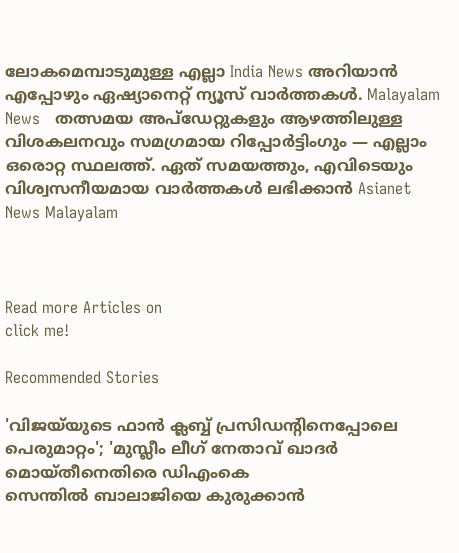ലോകമെമ്പാടുമുള്ള എല്ലാ India News അറിയാൻ എപ്പോഴും ഏഷ്യാനെറ്റ് ന്യൂസ് വാർത്തകൾ. Malayalam News   തത്സമയ അപ്‌ഡേറ്റുകളും ആഴത്തിലുള്ള വിശകലനവും സമഗ്രമായ റിപ്പോർട്ടിംഗും — എല്ലാം ഒരൊറ്റ സ്ഥലത്ത്. ഏത് സമയത്തും, എവിടെയും വിശ്വസനീയമായ വാർത്തകൾ ലഭിക്കാൻ Asianet News Malayalam



Read more Articles on
click me!

Recommended Stories

'വിജയ്‍‍യുടെ ഫാൻ ക്ലബ്ബ് പ്രസിഡൻ്റിനെപ്പോലെ പെരുമാറ്റം'; 'മുസ്ലീം ലീഗ് നേതാവ് ഖാദർ മൊയ്തീനെതിരെ ഡിഎംകെ
സെന്തിൽ ബാലാജിയെ കുരുക്കാൻ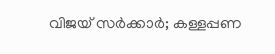വിജയ് സർക്കാർ; കള്ളപ്പണ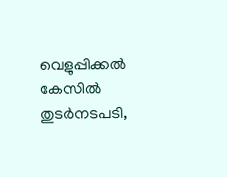വെളുപ്പിക്കൽ കേസിൽ തുടർനടപടി,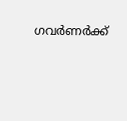ഗവർണർക്ക്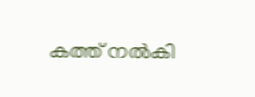കത്ത് നൽകി